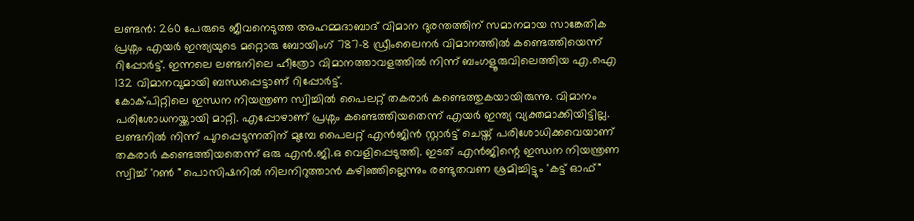ലണ്ടൻ: 260 പേരുടെ ജീവനെടുത്ത അഹമ്മദാബാദ് വിമാന ദുരന്തത്തിന് സമാനമായ സാങ്കേതിക പ്രശ്നം എയർ ഇന്ത്യയുടെ മറ്റൊരു ബോയിംഗ് 787-8 ഡ്രീംലൈനർ വിമാനത്തിൽ കണ്ടെത്തിയെന്ന് റിപ്പോർട്ട്. ഇന്നലെ ലണ്ടനിലെ ഹീത്രോ വിമാനത്താവളത്തിൽ നിന്ന് ബംഗളൂരുവിലെത്തിയ എ.ഐ 132 വിമാനവുമായി ബന്ധപ്പെട്ടാണ് റിപ്പോർട്ട്.
കോക്പിറ്റിലെ ഇന്ധന നിയന്ത്രണ സ്വിച്ചിൽ പൈലറ്റ് തകരാർ കണ്ടെത്തുകയായിരുന്നു. വിമാനം പരിശോധനയ്ക്കായി മാറ്റി. എപ്പോഴാണ് പ്രശ്നം കണ്ടെത്തിയതെന്ന് എയർ ഇന്ത്യ വ്യക്തമാക്കിയിട്ടില്ല.
ലണ്ടനിൽ നിന്ന് പുറപ്പെടുന്നതിന് മുമ്പേ പൈലറ്റ് എൻജിൻ സ്റ്റാർട്ട് ചെയ്ത് പരിശോധിക്കവെയാണ് തകരാർ കണ്ടെത്തിയതെന്ന് ഒരു എൻ.ജി.ഒ വെളിപ്പെടുത്തി. ഇടത് എൻജിന്റെ ഇന്ധന നിയന്ത്രണ സ്വിച്ച് 'റൺ " പൊസിഷനിൽ നിലനിറുത്താൻ കഴിഞ്ഞില്ലെന്നും രണ്ടുതവണ ശ്രമിച്ചിട്ടും 'കട്ട് ഓഫ്"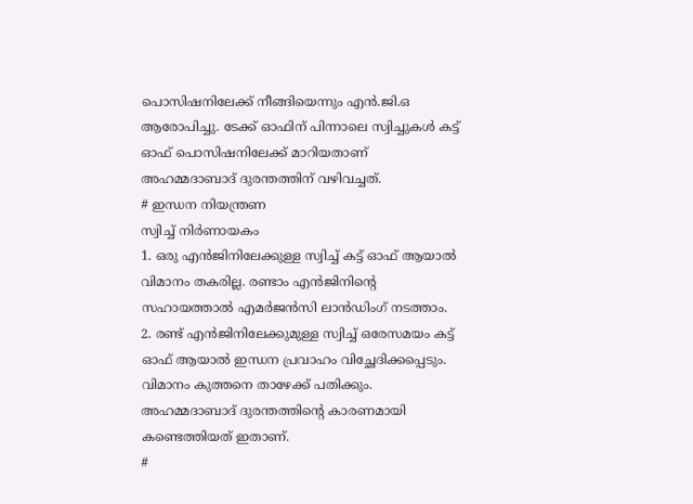പൊസിഷനിലേക്ക് നീങ്ങിയെന്നും എൻ.ജി.ഒ ആരോപിച്ചു. ടേക്ക് ഓഫിന് പിന്നാലെ സ്വിച്ചുകൾ കട്ട് ഓഫ് പൊസിഷനിലേക്ക് മാറിയതാണ് അഹമ്മദാബാദ് ദുരന്തത്തിന് വഴിവച്ചത്.
# ഇന്ധന നിയന്ത്രണ
സ്വിച്ച് നിർണായകം
1. ഒരു എൻജിനിലേക്കുള്ള സ്വിച്ച് കട്ട് ഓഫ് ആയാൽ വിമാനം തകരില്ല. രണ്ടാം എൻജിനിന്റെ സഹായത്താൽ എമർജൻസി ലാൻഡിംഗ് നടത്താം.
2. രണ്ട് എൻജിനിലേക്കുമുള്ള സ്വിച്ച് ഒരേസമയം കട്ട് ഓഫ് ആയാൽ ഇന്ധന പ്രവാഹം വിച്ഛേദിക്കപ്പെടും. വിമാനം കുത്തനെ താഴേക്ക് പതിക്കും. അഹമ്മദാബാദ് ദുരന്തത്തിന്റെ കാരണമായി കണ്ടെത്തിയത് ഇതാണ്.
#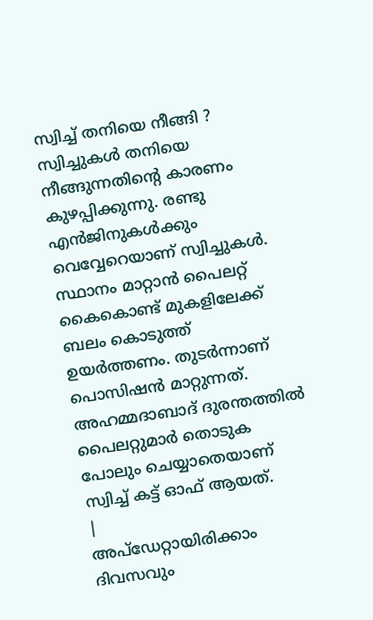സ്വിച്ച് തനിയെ നീങ്ങി ?
സ്വിച്ചുകൾ തനിയെ നീങ്ങുന്നതിന്റെ കാരണം കുഴപ്പിക്കുന്നു. രണ്ടു എൻജിനുകൾക്കും വെവ്വേറെയാണ് സ്വിച്ചുകൾ. സ്ഥാനം മാറ്റാൻ പൈലറ്റ് കൈകൊണ്ട് മുകളിലേക്ക് ബലം കൊടുത്ത് ഉയർത്തണം. തുടർന്നാണ് പൊസിഷൻ മാറ്റുന്നത്. അഹമ്മദാബാദ് ദുരന്തത്തിൽ പൈലറ്റുമാർ തൊടുക പോലും ചെയ്യാതെയാണ് സ്വിച്ച് കട്ട് ഓഫ് ആയത്.
|
അപ്ഡേറ്റായിരിക്കാം ദിവസവും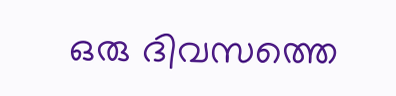ഒരു ദിവസത്തെ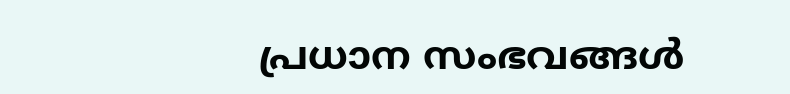പ്രധാന സംഭവങ്ങൾ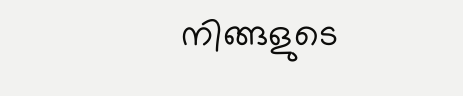നിങ്ങളുടെ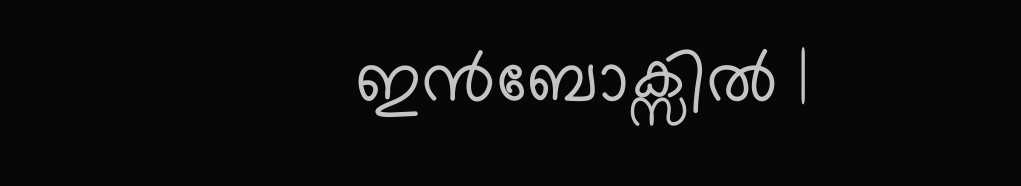ഇൻബോക്സിൽ |